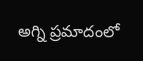అగ్ని ప్రమాదంలో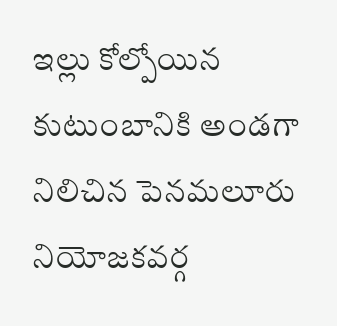ఇల్లు కోల్పోయిన కుటుంబానికి అండగా నిలిచిన పెనమలూరు నియోజకవర్గ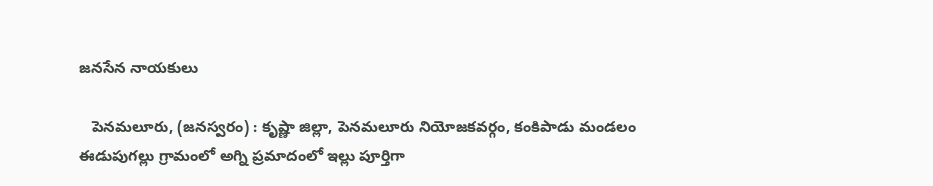జనసేన నాయకులు

   పెనమలూరు, (జనస్వరం) : కృష్ణా జిల్లా, పెనమలూరు నియోజకవర్గం, కంకిపాడు మండలం ఈడుపుగల్లు గ్రామంలో అగ్ని ప్రమాదంలో ఇల్లు పూర్తిగా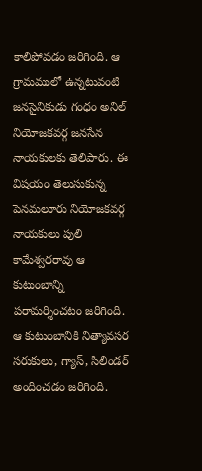కాలిపోవడం జరిగింది. ఆ గ్రామములో ఉన్నటువంటి జనసైనికుడు గంధం అనిల్ నియోజకవర్గ జనసేన నాయకులకు తెలిపారు. ఈ విషయం తెలుసుకున్న పెనమలూరు నియోజకవర్గ నాయకులు పులి కామేశ్వరరావు ఆ కుటుంబాన్ని పరామర్శించటం జరిగింది. ఆ కుటుంబానికి నిత్యావసర సరుకులు, గ్యాస్, సిలిండర్ అందించడం జరిగింది.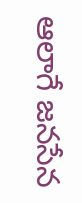ఆలాగే జనసేన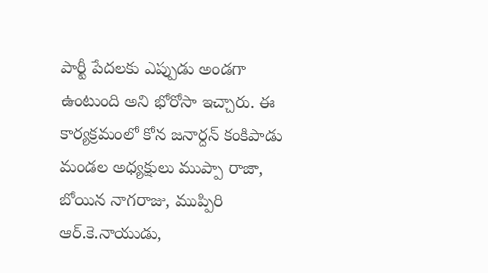పార్టీ పేదలకు ఎప్పుడు అండగా ఉంటుంది అని భోరోసా ఇచ్చారు. ఈ కార్యక్రమంలో కోన జనార్దన్ కంకిపాడు మండల అధ్యక్షులు ముప్పా రాజా, బోయిన నాగరాజు, ముప్పిరి ఆర్.కె.నాయుడు,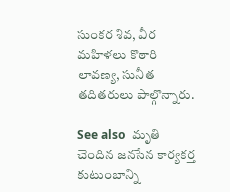సుంకర శివ, వీర మహిళలు కొఠారి లావణ్య, సునీత తదితరులు పాల్గొన్నారు.

See also  మృతి చెందిన జనసేన కార్యకర్త కుటుంబాన్ని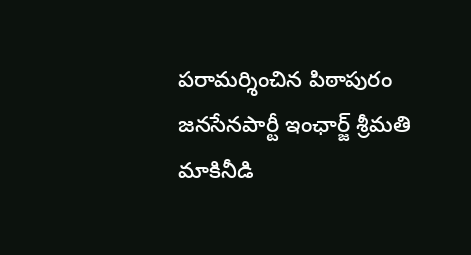పరామర్శించిన పిఠాపురం జనసేనపార్టీ ఇంఛార్జ్ శ్రీమతి మాకినీడి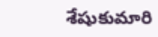శేషుకుమారి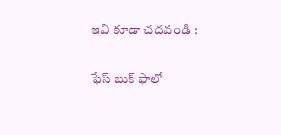ఇవి కూడా చదవండి :

ఫేస్ బుక్ ఫాలో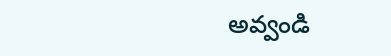అవ్వండి